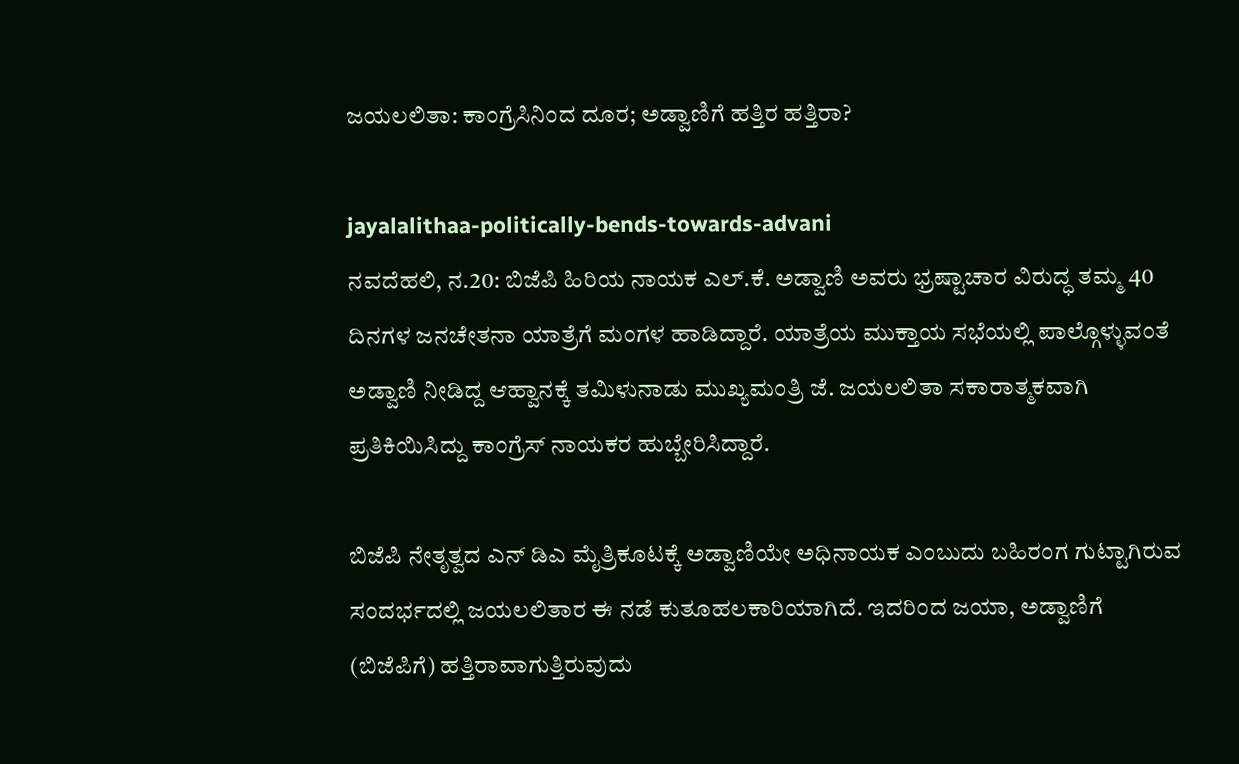ಜಯಲಲಿತಾ: ಕಾಂಗ್ರೆಸಿನಿಂದ ದೂರ; ಅಡ್ವಾಣಿಗೆ ಹತ್ತಿರ ಹತ್ತಿರಾ?

jayalalithaa-politically-bends-towards-advani
ನವದೆಹಲಿ‌, ನ.20: ಬಿಜೆಪಿ ಹಿರಿಯ ನಾಯಕ ಎಲ್.ಕೆ. ಅಡ್ವಾಣಿ ಅವರು ಭ್ರಷ್ಟಾಚಾರ ವಿರುದ್ಧ ತಮ್ಮ 40 ದಿನಗಳ ಜನಚೇತನಾ ಯಾತ್ರೆಗೆ ಮಂಗಳ ಹಾಡಿದ್ದಾರೆ. ಯಾತ್ರೆಯ ಮುಕ್ತಾಯ ಸಭೆಯಲ್ಲಿ ಪಾಲ್ಗೊಳ್ಳುವಂತೆ ಅಡ್ವಾಣಿ ನೀಡಿದ್ದ ಆಹ್ವಾನಕ್ಕೆ ತಮಿಳುನಾಡು ಮುಖ್ಯಮಂತ್ರಿ ಜೆ. ಜಯಲಲಿತಾ ಸಕಾರಾತ್ಮಕವಾಗಿ ಪ್ರತಿಕಿಯಿಸಿದ್ದು ಕಾಂಗ್ರೆಸ್ ನಾಯಕರ ಹುಬ್ಬೇರಿಸಿದ್ದಾರೆ.

ಬಿಜೆಪಿ ನೇತೃತ್ವದ ಎನ್ ಡಿಎ ಮೈತ್ರಿಕೂಟಕ್ಕೆ ಅಡ್ವಾಣಿಯೇ ಅಧಿನಾಯಕ ಎಂಬುದು ಬಹಿರಂಗ ಗುಟ್ಟಾಗಿರುವ ಸಂದರ್ಭದಲ್ಲಿ ಜಯಲಲಿತಾರ ಈ ನಡೆ ಕುತೂಹಲಕಾರಿಯಾಗಿದೆ. ಇದರಿಂದ ಜಯಾ, ಅಡ್ವಾಣಿಗೆ (ಬಿಜೆಪಿಗೆ) ಹತ್ತಿರಾವಾಗುತ್ತಿರುವುದು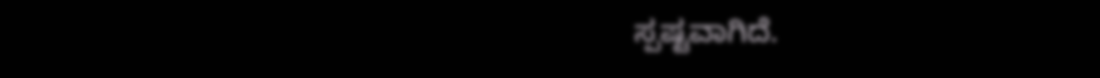ಸ್ಪಷ್ಟವಾಗಿದೆ.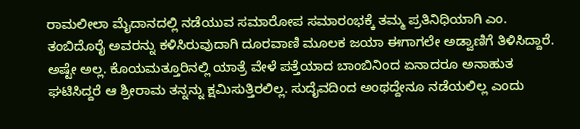ರಾಮಲೀಲಾ ಮೈದಾನದಲ್ಲಿ ನಡೆಯುವ ಸಮಾರೋಪ ಸಮಾರಂಭಕ್ಕೆ ತಮ್ಮ ಪ್ರತಿನಿಧಿಯಾಗಿ ಎಂ. ತಂಬಿದೊರೈ ಅವರನ್ನು ಕಳಿಸಿರುವುದಾಗಿ ದೂರವಾಣಿ ಮೂಲಕ ಜಯಾ ಈಗಾಗಲೇ ಅಡ್ವಾಣಿಗೆ ತಿಳಿಸಿದ್ದಾರೆ. ಅಷ್ಟೇ ಅಲ್ಲ. ಕೊಯಮತ್ತೂರಿನಲ್ಲಿ ಯಾತ್ರೆ ವೇಳೆ ಪತ್ತೆಯಾದ ಬಾಂಬಿನಿಂದ ಏನಾದರೂ ಅನಾಹುತ ಘಟಿಸಿದ್ದರೆ ಆ ಶ್ರೀರಾಮ ತನ್ನನ್ನು ಕ್ಷಮಿಸುತ್ತಿರಲಿಲ್ಲ. ಸುದೈವದಿಂದ ಅಂಥದ್ದೇನೂ ನಡೆಯಲಿಲ್ಲ ಎಂದು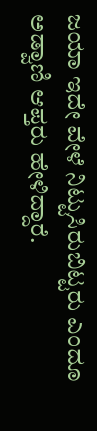ಜಯಾ ಇದೇ ವೇಳೆ ನಿಟ್ಟುಸಿರುಬಿಟ್ಟರು ಎಂದೂ ಅಡ್ವಾಣಿ ಆಪ್ತರು ಹೇಳಿದ್ದಾರೆ.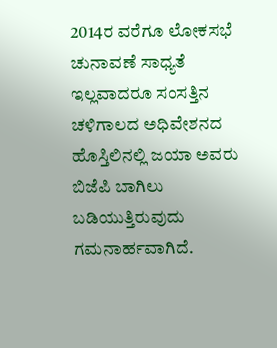2014ರ ವರೆಗೂ ಲೋಕಸಭೆ ಚುನಾವಣೆ ಸಾಧ್ಯತೆ ಇಲ್ಲವಾದರೂ ಸಂಸತ್ತಿನ ಚಳಿಗಾಲದ ಅಧಿವೇಶನದ ಹೊಸ್ತಿಲಿನಲ್ಲಿ ಜಯಾ ಅವರು ಬಿಜೆಪಿ ಬಾಗಿಲು ಬಡಿಯುತ್ತಿರುವುದು ಗಮನಾರ್ಹವಾಗಿದೆ.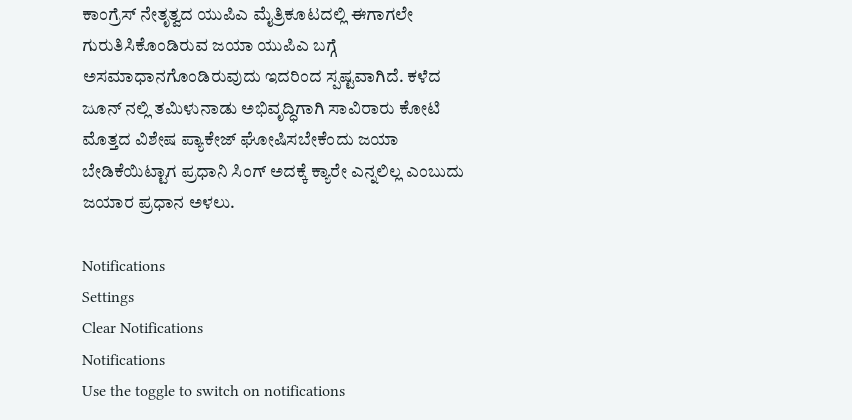ಕಾಂಗ್ರೆಸ್ ನೇತೃತ್ವದ ಯುಪಿಎ ಮೈತ್ರಿಕೂಟದಲ್ಲಿ ಈಗಾಗಲೇ ಗುರುತಿಸಿಕೊಂಡಿರುವ ಜಯಾ ಯುಪಿಎ ಬಗ್ಗೆ ಅಸಮಾಧಾನಗೊಂಡಿರುವುದು ಇದರಿಂದ ಸ್ಪಷ್ಟವಾಗಿದೆ. ಕಳೆದ ಜೂನ್ ನಲ್ಲಿ ತಮಿಳುನಾಡು ಅಭಿವೃದ್ಧಿಗಾಗಿ ಸಾವಿರಾರು ಕೋಟಿ ಮೊತ್ತದ ವಿಶೇಷ ಪ್ಯಾಕೇಜ್ ಘೋಷಿಸಬೇಕೆಂದು ಜಯಾ ಬೇಡಿಕೆಯಿಟ್ಟಾಗ ಪ್ರಧಾನಿ ಸಿಂಗ್ ಅದಕ್ಕೆ ಕ್ಯಾರೇ ಎನ್ನಲಿಲ್ಲ ಎಂಬುದು ಜಯಾರ ಪ್ರಧಾನ ಅಳಲು.

Notifications
Settings
Clear Notifications
Notifications
Use the toggle to switch on notifications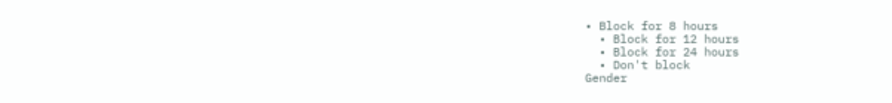• Block for 8 hours
  • Block for 12 hours
  • Block for 24 hours
  • Don't block
Gender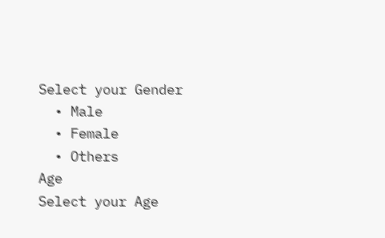Select your Gender
  • Male
  • Female
  • Others
Age
Select your Age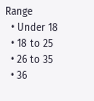Range
  • Under 18
  • 18 to 25
  • 26 to 35
  • 36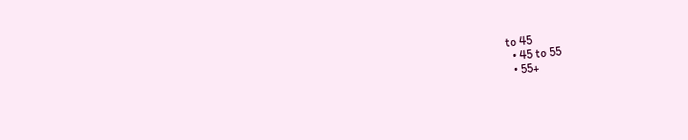to 45
  • 45 to 55
  • 55+